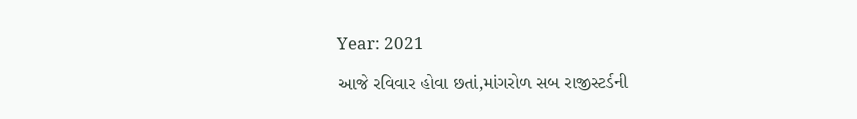Year: 2021

આજે રવિવાર હોવા છતાં,માંગરોળ સબ રાજીસ્ટર્ડની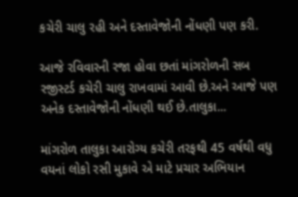કચેરી ચાલુ રહી અને દસ્તાવેજોની નોંધણી પણ કરી.

આજે રવિવારની રજા હોવા છતાં માંગરોળની સબ રજીસ્ટર્ડ કચેરી ચાલુ રાખવામાં આવી છે.અને આજે પણ અનેક દસ્તાવેજોની નોંધણી થઈ છે.તાલુકા...

માંગરોળ તાલુકા આરોગ્ય કચેરી તરફથી 45 વર્ષથી વધુ વયનાં લોકો રસી મુકાવે એ માટે પ્રચાર અભિયાન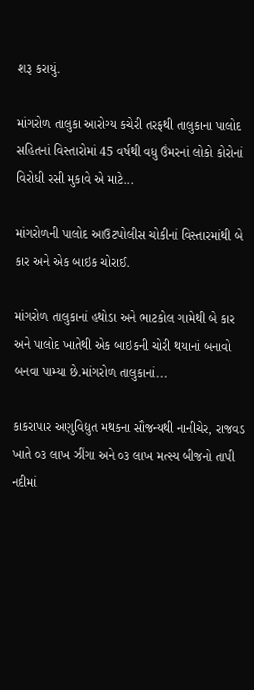શરૂ કરાયું.

માંગરોળ તાલુકા આરોગ્ય કચેરી તરફથી તાલુકાના પાલોદ સહિતનાં વિસ્તારોમાં 45 વર્ષથી વધુ ઉંમરનાં લોકો કોરોનાં વિરોધી રસી મુકાવે એ માટે...

માંગરોળની પાલોદ આઉટપોલીસ ચોકીનાં વિસ્તારમાંથી બે કાર અને એક બાઇક ચોરાઈ.

માંગરોળ તાલુકાનાં હથોડા અને ભાટકોલ ગામેથી બે કાર અને પાલોદ ખાતેથી એક બાઇકની ચોરી થયાનાં બનાવો બનવા પામ્યા છે.માંગરોળ તાલુકાનાં...

કાકરાપાર અણુવિદ્યુત મથકના સૌજન્યથી નાનીચેર, રાજવડ ખાતે ૦૩ લાખ ઝીંગા અને ૦૩ લાખ મત્સ્ય બીજનો તાપી નદીમાં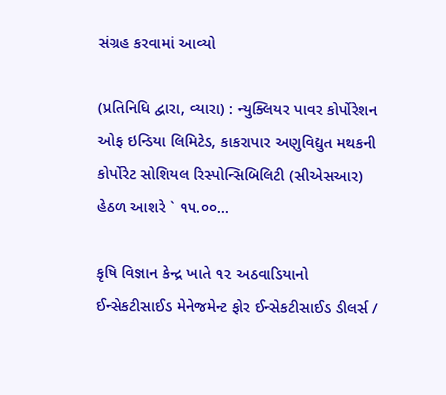સંગ્રહ કરવામાં આવ્યો

(પ્રતિનિધિ દ્વારા, વ્યારા) : ન્યુક્લિયર પાવર કોર્પોરેશન ઓફ ઇન્ડિયા લિમિટેડ, કાકરાપાર અણુવિદ્યુત મથકની કોર્પોરેટ સોશિયલ રિસ્પોન્સિબિલિટી (સીએસઆર) હેઠળ આશરે ` ૧૫.૦૦...

કૃષિ વિજ્ઞાન કેન્દ્ર ખાતે ૧૨ અઠવાડિયાનો ઈન્સેકટીસાઈડ મેનેજમેન્ટ ફોર ઈન્સેકટીસાઈડ ડીલર્સ /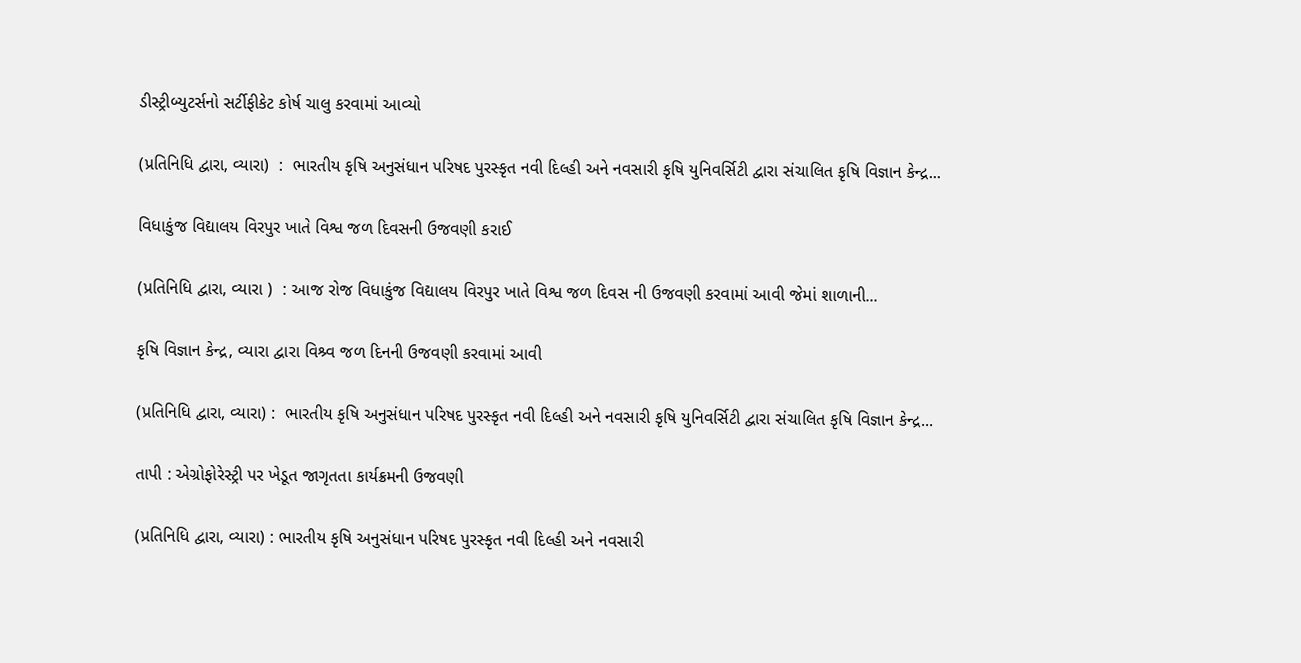ડીસ્ટ્રીબ્યુટર્સનો સર્ટીફીકેટ કોર્ષ ચાલુ કરવામાં આવ્યો

(પ્રતિનિધિ દ્વારા, વ્યારા)  :  ભારતીય કૃષિ અનુસંધાન પરિષદ પુરસ્કૃત નવી દિલ્હી અને નવસારી કૃષિ યુનિવર્સિટી દ્વારા સંચાલિત કૃષિ વિજ્ઞાન કેન્દ્ર...

વિધાકુંજ વિદ્યાલય વિરપુર ખાતે વિશ્વ જળ દિવસની ઉજવણી કરાઈ

(પ્રતિનિધિ દ્વારા, વ્યારા )  : આજ રોજ વિધાકુંજ વિદ્યાલય વિરપુર ખાતે વિશ્વ જળ દિવસ ની ઉજવણી કરવામાં આવી જેમાં શાળાની...

કૃષિ વિજ્ઞાન કેન્દ્ર, વ્યારા દ્વારા વિશ્ર્વ જળ દિનની ઉજવણી કરવામાં આવી

(પ્રતિનિધિ દ્વારા, વ્યારા) :  ભારતીય કૃષિ અનુસંધાન પરિષદ પુરસ્કૃત નવી દિલ્હી અને નવસારી કૃષિ યુનિવર્સિટી દ્વારા સંચાલિત કૃષિ વિજ્ઞાન કેન્દ્ર...

તાપી : એગ્રોફોરેસ્ટ્રી પર ખેડૂત જાગૃતતા કાર્યક્રમની ઉજવણી

(પ્રતિનિધિ દ્વારા, વ્યારા) : ભારતીય કૃષિ અનુસંધાન પરિષદ પુરસ્કૃત નવી દિલ્હી અને નવસારી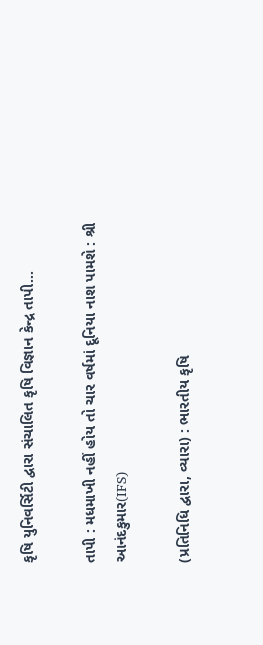કૃષિ યુનિવર્સિટી દ્વારા સંચાલિત કૃષિ વિજ્ઞાન કેન્દ્ર તાપી...

તાપી : મધમાખી નહીં હોય તો ચાર વર્ષમાં દૂનિયા નાશ પામશે : શ્રી આનંદકુમાર(IFS)

(પ્રતિનિધિ દ્વારા, વ્યારા) : ભારતીય કૃષિ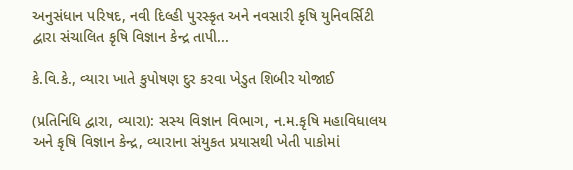અનુસંધાન પરિષદ, નવી દિલ્હી પુરસ્કૃત અને નવસારી કૃષિ યુનિવર્સિટી દ્વારા સંચાલિત કૃષિ વિજ્ઞાન કેન્દ્ર તાપી...

કે.વિ.કે., વ્યારા ખાતે કુપોષણ દુર કરવા ખેડુત શિબીર યોજાઈ

(પ્રતિનિધિ દ્વારા, વ્યારા): સસ્ય વિજ્ઞાન વિભાગ, ન.મ.કૃષિ મહાવિધાલય અને કૃષિ વિજ્ઞાન કેન્દ્ર, વ્યારાના સંયુકત પ્રયાસથી ખેતી પાકોમાં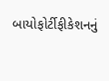બાયોફોર્ટીફીકેશનનું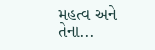મહત્વ અને તેના...